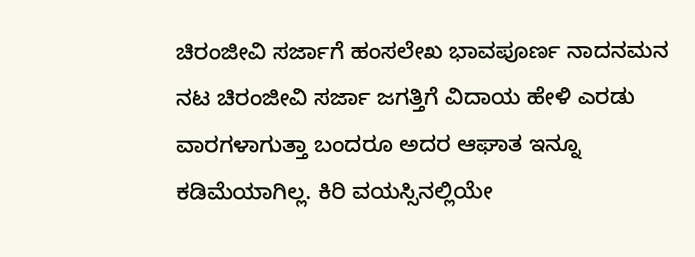ಚಿರಂಜೀವಿ ಸರ್ಜಾಗೆ ಹಂಸಲೇಖ ಭಾವಪೂರ್ಣ ನಾದನಮನ
ನಟ ಚಿರಂಜೀವಿ ಸರ್ಜಾ ಜಗತ್ತಿಗೆ ವಿದಾಯ ಹೇಳಿ ಎರಡು ವಾರಗಳಾಗುತ್ತಾ ಬಂದರೂ ಅದರ ಆಘಾತ ಇನ್ನೂ ಕಡಿಮೆಯಾಗಿಲ್ಲ. ಕಿರಿ ವಯಸ್ಸಿನಲ್ಲಿಯೇ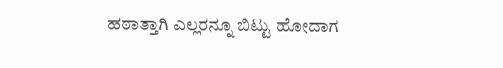ಹಠಾತ್ತಾಗಿ ಎಲ್ಲರನ್ನೂ ಬಿಟ್ಟು ಹೋದಾಗ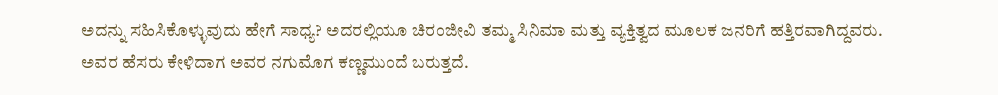ಅದನ್ನು ಸಹಿಸಿಕೊಳ್ಳುವುದು ಹೇಗೆ ಸಾಧ್ಯ? ಅದರಲ್ಲಿಯೂ ಚಿರಂಜೀವಿ ತಮ್ಮ ಸಿನಿಮಾ ಮತ್ತು ವ್ಯಕ್ತಿತ್ವದ ಮೂಲಕ ಜನರಿಗೆ ಹತ್ತಿರವಾಗಿದ್ದವರು. ಅವರ ಹೆಸರು ಕೇಳಿದಾಗ ಅವರ ನಗುಮೊಗ ಕಣ್ಣಮುಂದೆ ಬರುತ್ತದೆ.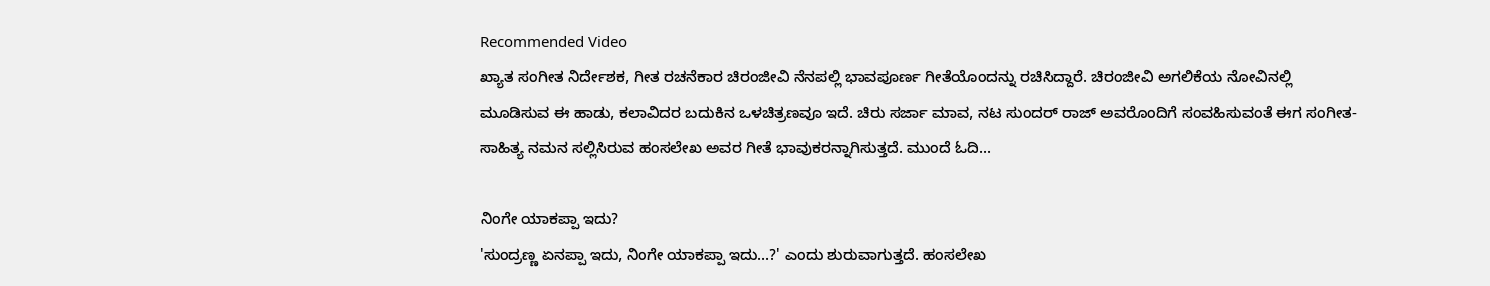Recommended Video
ಖ್ಯಾತ ಸಂಗೀತ ನಿರ್ದೇಶಕ, ಗೀತ ರಚನೆಕಾರ ಚಿರಂಜೀವಿ ನೆನಪಲ್ಲಿ ಭಾವಪೂರ್ಣ ಗೀತೆಯೊಂದನ್ನು ರಚಿಸಿದ್ದಾರೆ. ಚಿರಂಜೀವಿ ಅಗಲಿಕೆಯ ನೋವಿನಲ್ಲಿ ಮೂಡಿಸುವ ಈ ಹಾಡು, ಕಲಾವಿದರ ಬದುಕಿನ ಒಳಚಿತ್ರಣವೂ ಇದೆ. ಚಿರು ಸರ್ಜಾ ಮಾವ, ನಟ ಸುಂದರ್ ರಾಜ್ ಅವರೊಂದಿಗೆ ಸಂವಹಿಸುವಂತೆ ಈಗ ಸಂಗೀತ-ಸಾಹಿತ್ಯ ನಮನ ಸಲ್ಲಿಸಿರುವ ಹಂಸಲೇಖ ಅವರ ಗೀತೆ ಭಾವುಕರನ್ನಾಗಿಸುತ್ತದೆ. ಮುಂದೆ ಓದಿ...

ನಿಂಗೇ ಯಾಕಪ್ಪಾ ಇದು?
'ಸುಂದ್ರಣ್ಣ ಏನಪ್ಪಾ ಇದು, ನಿಂಗೇ ಯಾಕಪ್ಪಾ ಇದು...?' ಎಂದು ಶುರುವಾಗುತ್ತದೆ. ಹಂಸಲೇಖ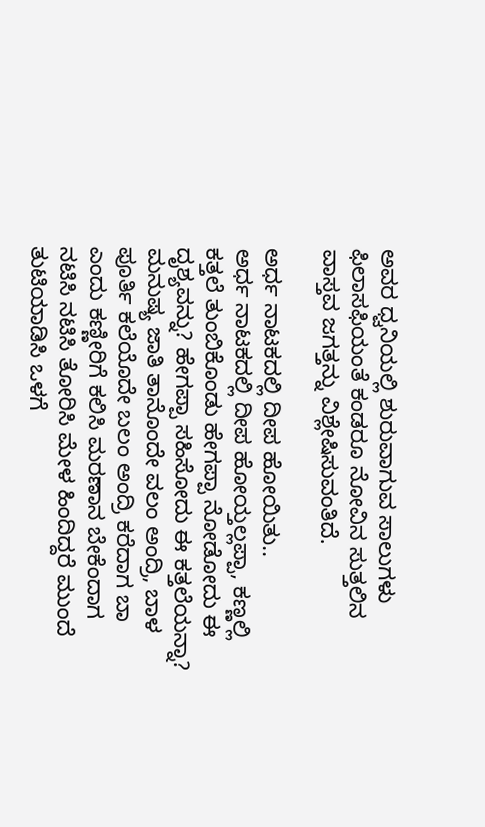ಅವರ ಧ್ವನಿಯಲ್ಲಿ ಶುರುವಾಗುವ ಸಾಲುಗಳು ಫಿಲಾಸಫಿಯಂತೆ ಕಂಡರೂ ನೋವಿನ ಸುತ್ತಲಿನ ವಾಸ್ತವ ಜಗತ್ತನ್ನು ವಿಶ್ಲೇಷಿಸುವಂತಿದೆ.

ಅರ್ಧ ನಾಟಕದಲ್ಲಿ ದೀಪ ಹೋಯಿತು..
ಅರ್ಧ ನಾಟಕದಲ್ಲಿ ದೀಪ ಹೋಯ್ತಲ್ಲಪ್ಪಾ, ಕಣ್ಣಲ್ಲಿ ಕತ್ತಲೆ ತುಂಬಿಕೊಂಡು ಹೇಗಪ್ಪಾ ನೋಡೋದು ಈ ದೃಶ್ಯವನ್ನು? ಹೇಗಪ್ಪಾ ಸಹಿಸೋದು ಈ ಕತ್ತಲೆಯನ್ನಾ? ಮನುಷ್ಯ ಜಾತಿ ತಾನೊಂದೇ ವಲಂ ಅಂದ್ರಿ, ಬಾಳ ಪೂರ್ತಿ ಕಲೆಯೊದೇ ಬಲಂ ಅಂದ್ರಿ ಕರೆದಾಗ ಬಾ ಎಂದು ಕಣ್ಣೀರಿಗೆ ಕಲಿಸಿ ಮರಣಾನ ಬೇಕೆಂದಾಗ ನಟಿಸಿ ನಟಿಸಿ ತೋರಿಸಿ ಮೇಳ ಹಿಂದಿದ್ದರೆ ಮುಂದೆ ತುಟಿಯಾಡಿಸಿ ಒಳಗೆ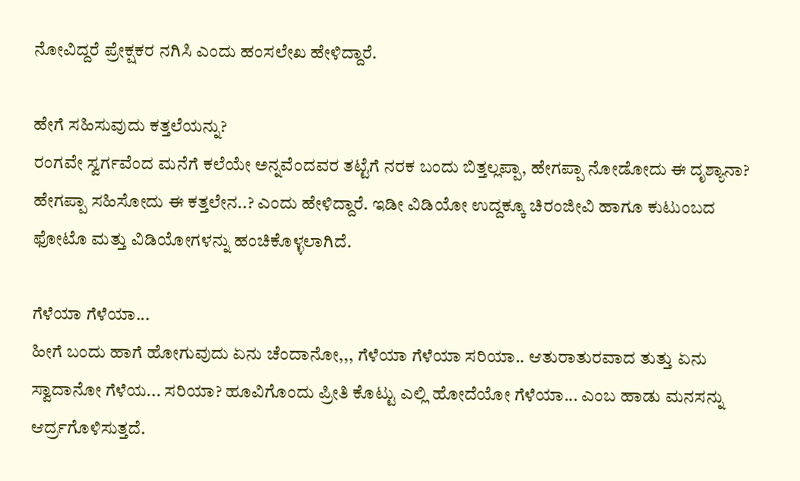ನೋವಿದ್ದರೆ ಪ್ರೇಕ್ಷಕರ ನಗಿಸಿ ಎಂದು ಹಂಸಲೇಖ ಹೇಳಿದ್ದಾರೆ.

ಹೇಗೆ ಸಹಿಸುವುದು ಕತ್ತಲೆಯನ್ನು?
ರಂಗವೇ ಸ್ವರ್ಗವೆಂದ ಮನೆಗೆ ಕಲೆಯೇ ಅನ್ನವೆಂದವರ ತಟ್ಟೆಗೆ ನರಕ ಬಂದು ಬಿತ್ತಲ್ಲಪ್ಪಾ, ಹೇಗಪ್ಪಾ ನೋಡೋದು ಈ ದೃಶ್ಯಾನಾ? ಹೇಗಪ್ಪಾ ಸಹಿಸೋದು ಈ ಕತ್ತಲೇನ..? ಎಂದು ಹೇಳಿದ್ದಾರೆ. ಇಡೀ ವಿಡಿಯೋ ಉದ್ದಕ್ಕೂ ಚಿರಂಜೀವಿ ಹಾಗೂ ಕುಟುಂಬದ ಫೋಟೊ ಮತ್ತು ವಿಡಿಯೋಗಳನ್ನು ಹಂಚಿಕೊಳ್ಳಲಾಗಿದೆ.

ಗೆಳೆಯಾ ಗೆಳೆಯಾ...
ಹೀಗೆ ಬಂದು ಹಾಗೆ ಹೋಗುವುದು ಏನು ಚೆಂದಾನೋ,,, ಗೆಳೆಯಾ ಗೆಳೆಯಾ ಸರಿಯಾ.. ಆತುರಾತುರವಾದ ತುತ್ತು ಏನು ಸ್ವಾದಾನೋ ಗೆಳೆಯ... ಸರಿಯಾ? ಹೂವಿಗೊಂದು ಪ್ರೀತಿ ಕೊಟ್ಟು ಎಲ್ಲಿ ಹೋದೆಯೋ ಗೆಳೆಯಾ... ಎಂಬ ಹಾಡು ಮನಸನ್ನು ಆರ್ದ್ರಗೊಳಿಸುತ್ತದೆ.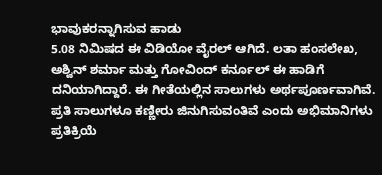ಭಾವುಕರನ್ನಾಗಿಸುವ ಹಾಡು
5.08 ನಿಮಿಷದ ಈ ವಿಡಿಯೋ ವೈರಲ್ ಆಗಿದೆ. ಲತಾ ಹಂಸಲೇಖ, ಅಶ್ವಿನ್ ಶರ್ಮಾ ಮತ್ತು ಗೋವಿಂದ್ ಕರ್ನೂಲ್ ಈ ಹಾಡಿಗೆ ದನಿಯಾಗಿದ್ದಾರೆ. ಈ ಗೀತೆಯಲ್ಲಿನ ಸಾಲುಗಳು ಅರ್ಥಪೂರ್ಣವಾಗಿವೆ. ಪ್ರತಿ ಸಾಲುಗಳೂ ಕಣ್ಣೀರು ಜಿನುಗಿಸುವಂತಿವೆ ಎಂದು ಅಭಿಮಾನಿಗಳು ಪ್ರತಿಕ್ರಿಯೆ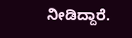ನೀಡಿದ್ದಾರೆ.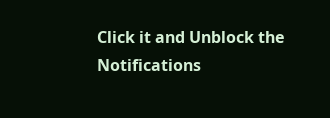Click it and Unblock the Notifications